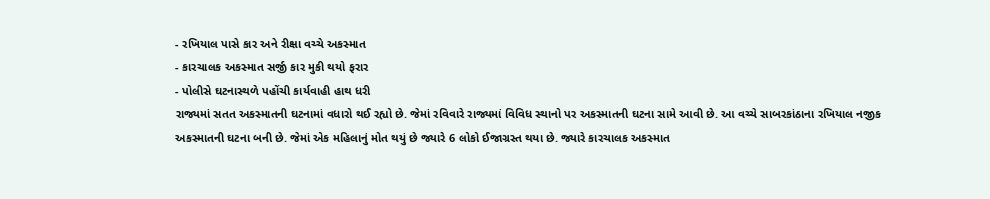- રખિયાલ પાસે કાર અને રીક્ષા વચ્ચે અકસ્માત
- કારચાલક અકસ્માત સર્જી કાર મુકી થયો ફરાર
- પોલીસે ઘટનાસ્થળે પહોંચી કાર્યવાહી હાથ ધરી
રાજ્યમાં સતત અકસ્માતની ઘટનામાં વધારો થઈ રહ્યો છે. જેમાં રવિવારે રાજ્યમાં વિવિધ સ્થાનો પર અકસ્માતની ઘટના સામે આવી છે. આ વચ્ચે સાબરકાંઠાના રખિયાલ નજીક અકસ્માતની ઘટના બની છે. જેમાં એક મહિલાનું મોત થયું છે જ્યારે 6 લોકો ઈજાગ્રસ્ત થયા છે. જ્યારે કારચાલક અકસ્માત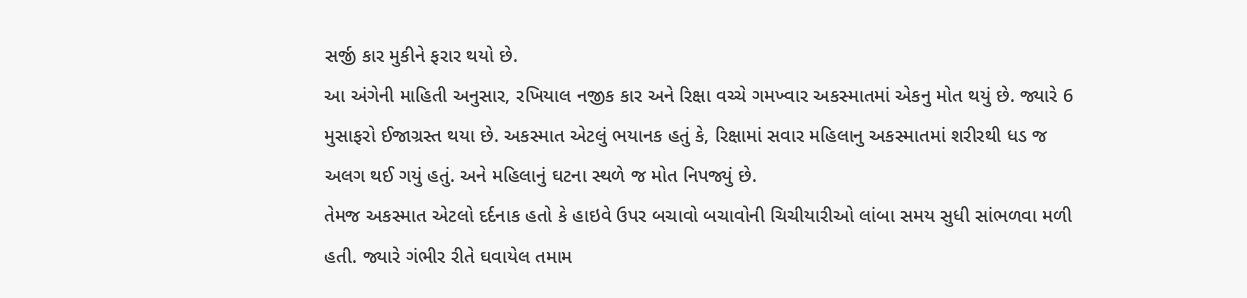સર્જી કાર મુકીને ફરાર થયો છે.
આ અંગેની માહિતી અનુસાર, રખિયાલ નજીક કાર અને રિક્ષા વચ્ચે ગમખ્વાર અકસ્માતમાં એકનુ મોત થયું છે. જ્યારે 6 મુસાફરો ઈજાગ્રસ્ત થયા છે. અકસ્માત એટલું ભયાનક હતું કે, રિક્ષામાં સવાર મહિલાનુ અકસ્માતમાં શરીરથી ધડ જ અલગ થઈ ગયું હતું. અને મહિલાનું ઘટના સ્થળે જ મોત નિપજ્યું છે.
તેમજ અકસ્માત એટલો દર્દનાક હતો કે હાઇવે ઉપર બચાવો બચાવોની ચિચીયારીઓ લાંબા સમય સુધી સાંભળવા મળી હતી. જ્યારે ગંભીર રીતે ઘવાયેલ તમામ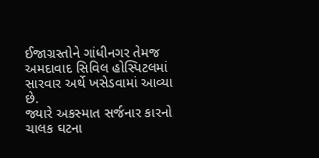ઈજાગ્રસ્તોને ગાંધીનગર તેમજ અમદાવાદ સિવિલ હોસ્પિટલમાં સારવાર અર્થે ખસેડવામાં આવ્યા છે.
જ્યારે અકસ્માત સર્જનાર કારનો ચાલક ઘટના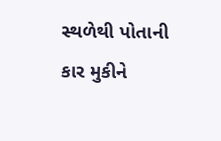સ્થળેથી પોતાની કાર મુકીને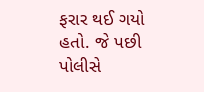ફરાર થઈ ગયો હતો. જે પછી પોલીસે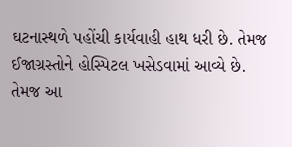ઘટનાસ્થળે પહોંચી કાર્યવાહી હાથ ધરી છે. તેમજ ઈજાગ્રસ્તોને હોસ્પિટલ ખસેડવામાં આવ્યે છે. તેમજ આ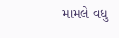મામલે વધુ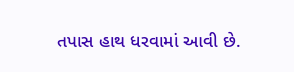તપાસ હાથ ધરવામાં આવી છે.